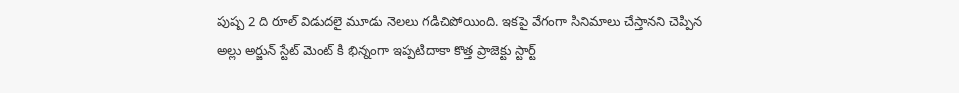పుష్ప 2 ది రూల్ విడుదలై మూడు నెలలు గడిచిపోయింది. ఇకపై వేగంగా సినిమాలు చేస్తానని చెప్పిన అల్లు అర్జున్ స్టేట్ మెంట్ కి భిన్నంగా ఇప్పటిదాకా కొత్త ప్రాజెక్టు స్టార్ట్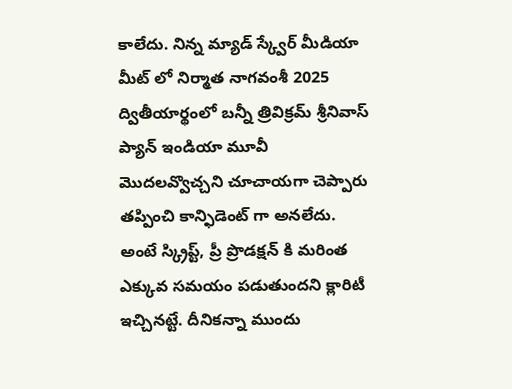కాలేదు. నిన్న మ్యాడ్ స్క్వేర్ మీడియా మీట్ లో నిర్మాత నాగవంశీ 2025 ద్వితీయార్థంలో బన్నీ త్రివిక్రమ్ శ్రీనివాస్ ప్యాన్ ఇండియా మూవీ మొదలవ్వొచ్చని చూచాయగా చెప్పారు తప్పించి కాన్ఫిడెంట్ గా అనలేదు. అంటే స్క్రిప్ట్, ప్రీ ప్రొడక్షన్ కి మరింత ఎక్కువ సమయం పడుతుందని క్లారిటీ ఇచ్చినట్టే. దీనికన్నా ముందు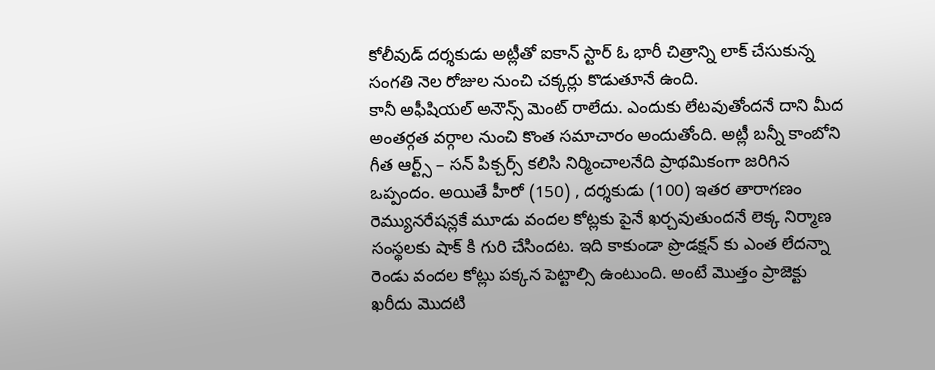కోలీవుడ్ దర్శకుడు అట్లీతో ఐకాన్ స్టార్ ఓ భారీ చిత్రాన్ని లాక్ చేసుకున్న సంగతి నెల రోజుల నుంచి చక్కర్లు కొడుతూనే ఉంది.
కానీ అఫీషియల్ అనౌన్స్ మెంట్ రాలేదు. ఎందుకు లేటవుతోందనే దాని మీద అంతర్గత వర్గాల నుంచి కొంత సమాచారం అందుతోంది. అట్లీ బన్నీ కాంబోని గీత ఆర్ట్స్ – సన్ పిక్చర్స్ కలిసి నిర్మించాలనేది ప్రాథమికంగా జరిగిన ఒప్పందం. అయితే హీరో (150) , దర్శకుడు (100) ఇతర తారాగణం రెమ్యునరేషన్లకే మూడు వందల కోట్లకు పైనే ఖర్చవుతుందనే లెక్క నిర్మాణ సంస్థలకు షాక్ కి గురి చేసిందట. ఇది కాకుండా ప్రొడక్షన్ కు ఎంత లేదన్నా రెండు వందల కోట్లు పక్కన పెట్టాల్సి ఉంటుంది. అంటే మొత్తం ప్రాజెక్టు ఖరీదు మొదటి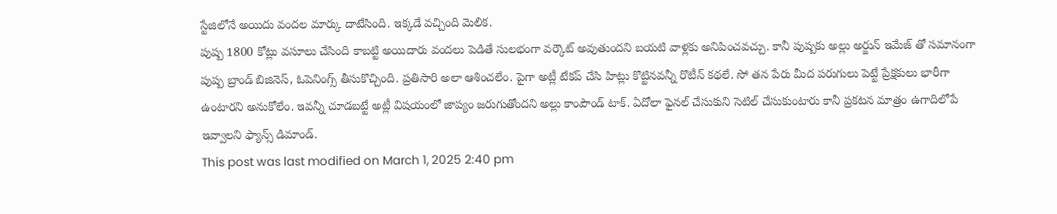స్టేజిలోనే అయిదు వందల మార్కు దాటేసింది. ఇక్కడే వచ్చింది మెలిక.
పుష్ప 1800 కోట్లు వసూలు చేసింది కాబట్టి అయిదారు వందలు పెడితే సులభంగా వర్కౌట్ అవుతుందని బయటి వాళ్లకు అనిపించవచ్చు. కానీ పుష్పకు అల్లు అర్జున్ ఇమేజ్ తో సమానంగా పుష్ప బ్రాండ్ బిజినెస్, ఓపెనింగ్స్ తీసుకొచ్చింది. ప్రతిసారి అలా ఆశించలేం. పైగా అట్లీ టేకప్ చేసి హిట్లు కొట్టినవన్నీ రొటీన్ కథలే. సో తన పేరు మీద పరుగులు పెట్టే ప్రేక్షకులు భారీగా ఉంటారని అనుకోలేం. ఇవన్నీ చూడబట్టే అట్లీ విషయంలో జాప్యం జరుగుతోందని అల్లు కాంపౌండ్ టాక్. ఏదోలా ఫైనల్ చేసుకుని సెటిల్ చేసుకుంటారు కానీ ప్రకటన మాత్రం ఉగాదిలోపే ఇవ్వాలని ఫ్యాన్స్ డిమాండ్.
This post was last modified on March 1, 2025 2:40 pm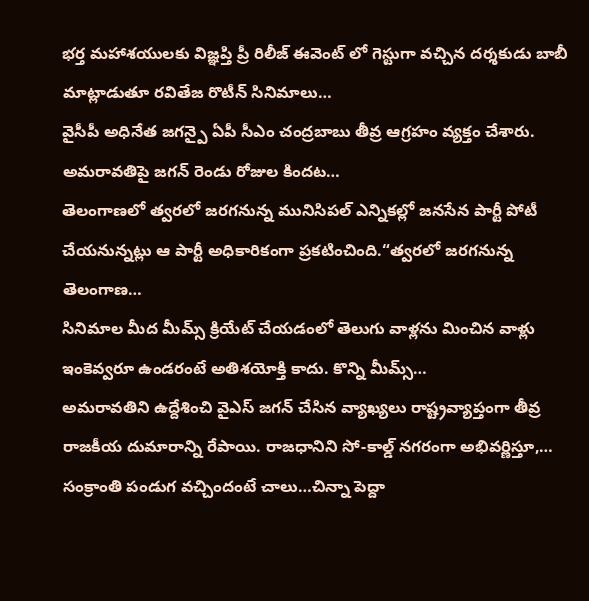భర్త మహాశయులకు విజ్ఞప్తి ప్రీ రిలీజ్ ఈవెంట్ లో గెస్టుగా వచ్చిన దర్శకుడు బాబీ మాట్లాడుతూ రవితేజ రొటీన్ సినిమాలు…
వైసీపీ అధినేత జగన్పై ఏపీ సీఎం చంద్రబాబు తీవ్ర ఆగ్రహం వ్యక్తం చేశారు. అమరావతిపై జగన్ రెండు రోజుల కిందట…
తెలంగాణలో త్వరలో జరగనున్న మునిసిపల్ ఎన్నికల్లో జనసేన పార్టీ పోటీ చేయనున్నట్లు ఆ పార్టీ అధికారికంగా ప్రకటించింది.“త్వరలో జరగనున్న తెలంగాణ…
సినిమాల మీద మీమ్స్ క్రియేట్ చేయడంలో తెలుగు వాళ్లను మించిన వాళ్లు ఇంకెవ్వరూ ఉండరంటే అతిశయోక్తి కాదు. కొన్ని మీమ్స్…
అమరావతిని ఉద్దేశించి వైఎస్ జగన్ చేసిన వ్యాఖ్యలు రాష్ట్రవ్యాప్తంగా తీవ్ర రాజకీయ దుమారాన్ని రేపాయి. రాజధానిని సో-కాల్డ్ నగరంగా అభివర్ణిస్తూ,…
సంక్రాంతి పండుగ వచ్చిందంటే చాలు…చిన్నా పెద్దా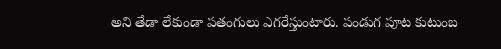అని తేడా లేకుండా పతంగులు ఎగరేస్తుంటారు. పండుగ పూట కుటుంబ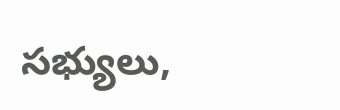సభ్యులు,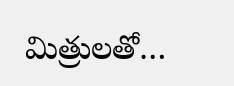మిత్రులతో…